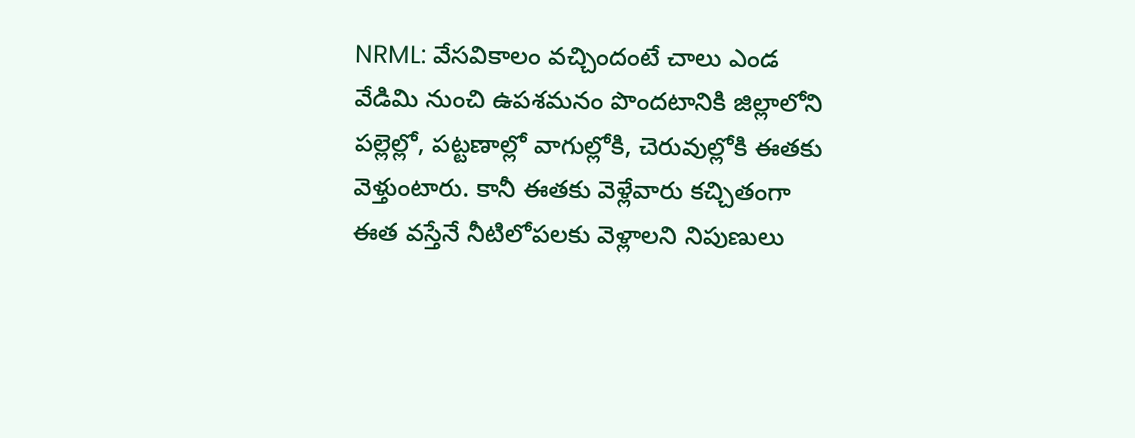NRML: వేసవికాలం వచ్చిందంటే చాలు ఎండ వేడిమి నుంచి ఉపశమనం పొందటానికి జిల్లాలోని పల్లెల్లో, పట్టణాల్లో వాగుల్లోకి, చెరువుల్లోకి ఈతకు వెళ్తుంటారు. కానీ ఈతకు వెళ్లేవారు కచ్చితంగా ఈత వస్తేనే నీటిలోపలకు వెళ్లాలని నిపుణులు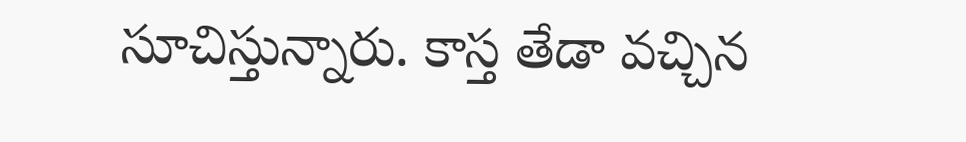సూచిస్తున్నారు. కాస్త తేడా వచ్చిన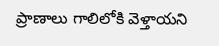ప్రాణాలు గాలిలోకి వెళ్తాయని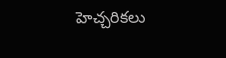హెచ్చరికలు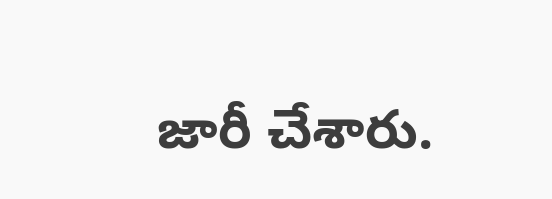జారీ చేశారు.